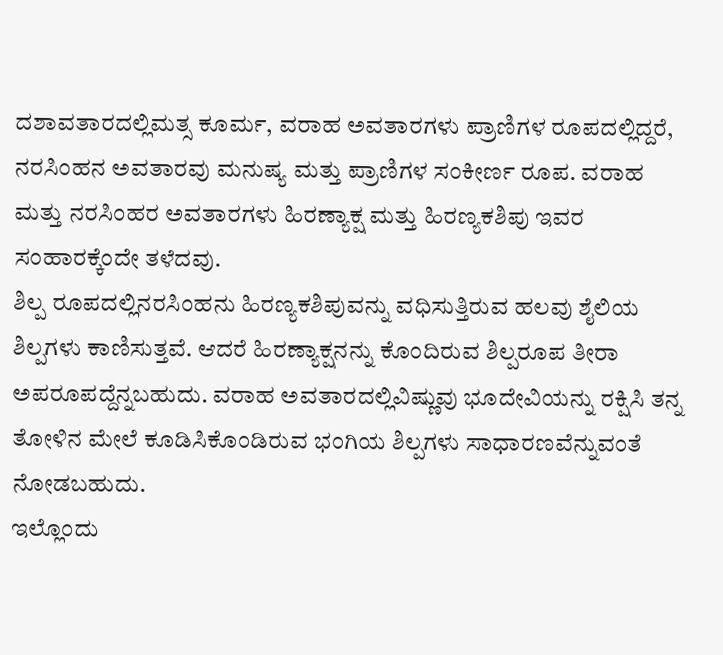ದಶಾವತಾರದಲ್ಲಿಮತ್ಸ ಕೂರ್ಮ, ವರಾಹ ಅವತಾರಗಳು ಪ್ರಾಣಿಗಳ ರೂಪದಲ್ಲಿದ್ದರೆ, ನರಸಿಂಹನ ಅವತಾರವು ಮನುಷ್ಯ ಮತ್ತು ಪ್ರಾಣಿಗಳ ಸಂಕೀರ್ಣ ರೂಪ. ವರಾಹ ಮತ್ತು ನರಸಿಂಹರ ಅವತಾರಗಳು ಹಿರಣ್ಯಾಕ್ಷ ಮತ್ತು ಹಿರಣ್ಯಕಶಿಪು ಇವರ ಸಂಹಾರಕ್ಕೆಂದೇ ತಳೆದವು.
ಶಿಲ್ಪ ರೂಪದಲ್ಲಿನರಸಿಂಹನು ಹಿರಣ್ಯಕಶಿಪುವನ್ನು ವಧಿಸುತ್ತಿರುವ ಹಲವು ಶೈಲಿಯ ಶಿಲ್ಪಗಳು ಕಾಣಿಸುತ್ತವೆ. ಆದರೆ ಹಿರಣ್ಯಾಕ್ಷನನ್ನು ಕೊಂದಿರುವ ಶಿಲ್ಪರೂಪ ತೀರಾ ಅಪರೂಪದ್ದೆನ್ನಬಹುದು. ವರಾಹ ಅವತಾರದಲ್ಲಿವಿಷ್ಣುವು ಭೂದೇವಿಯನ್ನು ರಕ್ಷಿಸಿ ತನ್ನ ತೋಳಿನ ಮೇಲೆ ಕೂಡಿಸಿಕೊಂಡಿರುವ ಭಂಗಿಯ ಶಿಲ್ಪಗಳು ಸಾಧಾರಣವೆನ್ನುವಂತೆ ನೋಡಬಹುದು.
ಇಲ್ಲೊಂದು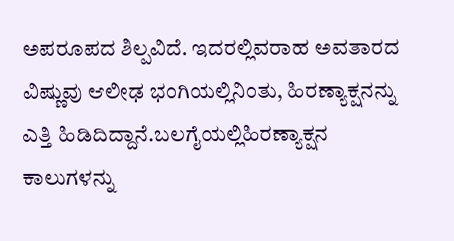ಅಪರೂಪದ ಶಿಲ್ಪವಿದೆ. ಇದರಲ್ಲಿವರಾಹ ಅವತಾರದ ವಿಷ್ಣುವು ಆಲೀಢ ಭಂಗಿಯಲ್ಲಿನಿಂತು, ಹಿರಣ್ಯಾಕ್ಷನನ್ನು ಎತ್ತಿ ಹಿಡಿದಿದ್ದಾನೆ.ಬಲಗೈಯಲ್ಲಿಹಿರಣ್ಯಾಕ್ಷನ ಕಾಲುಗಳನ್ನು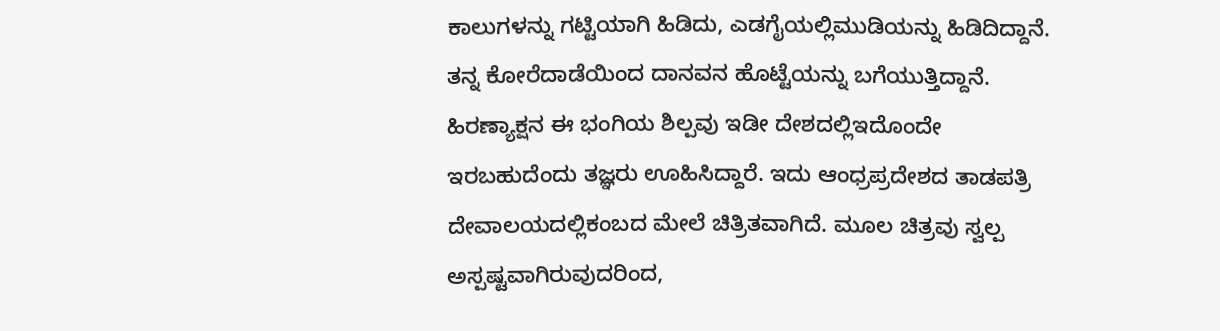ಕಾಲುಗಳನ್ನು ಗಟ್ಟಿಯಾಗಿ ಹಿಡಿದು, ಎಡಗೈಯಲ್ಲಿಮುಡಿಯನ್ನು ಹಿಡಿದಿದ್ದಾನೆ. ತನ್ನ ಕೋರೆದಾಡೆಯಿಂದ ದಾನವನ ಹೊಟ್ಟೆಯನ್ನು ಬಗೆಯುತ್ತಿದ್ದಾನೆ. ಹಿರಣ್ಯಾಕ್ಷನ ಈ ಭಂಗಿಯ ಶಿಲ್ಪವು ಇಡೀ ದೇಶದಲ್ಲಿಇದೊಂದೇ ಇರಬಹುದೆಂದು ತಜ್ಞರು ಊಹಿಸಿದ್ದಾರೆ. ಇದು ಆಂಧ್ರಪ್ರದೇಶದ ತಾಡಪತ್ರಿ ದೇವಾಲಯದಲ್ಲಿಕಂಬದ ಮೇಲೆ ಚಿತ್ರಿತವಾಗಿದೆ. ಮೂಲ ಚಿತ್ರವು ಸ್ವಲ್ಪ ಅಸ್ಪಷ್ಟವಾಗಿರುವುದರಿಂದ,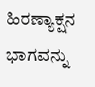ಹಿರಣ್ಯಾಕ್ಷನ ಭಾಗವನ್ನು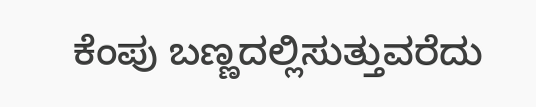ಕೆಂಪು ಬಣ್ಣದಲ್ಲಿಸುತ್ತುವರೆದು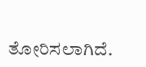ತೋರಿಸಲಾಗಿದೆ.